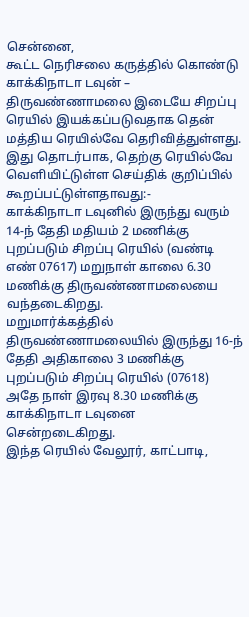சென்னை,
கூட்ட நெரிசலை கருத்தில் கொண்டு காக்கிநாடா டவுன் – திருவண்ணாமலை இடையே சிறப்பு ரெயில் இயக்கப்படுவதாக தென் மத்திய ரெயில்வே தெரிவித்துள்ளது.
இது தொடர்பாக, தெற்கு ரெயில்வே வெளியிட்டுள்ள செய்திக் குறிப்பில் கூறப்பட்டுள்ளதாவது:-
காக்கிநாடா டவுனில் இருந்து வரும் 14-ந் தேதி மதியம் 2 மணிக்கு புறப்படும் சிறப்பு ரெயில் (வண்டி எண் 07617) மறுநாள் காலை 6.30 மணிக்கு திருவண்ணாமலையை வந்தடைகிறது.
மறுமார்க்கத்தில் திருவண்ணாமலையில் இருந்து 16-ந் தேதி அதிகாலை 3 மணிக்கு புறப்படும் சிறப்பு ரெயில் (07618) அதே நாள் இரவு 8.30 மணிக்கு காக்கிநாடா டவுனை சென்றடைகிறது.
இந்த ரெயில் வேலூர், காட்பாடி,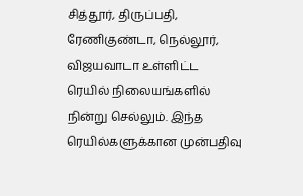சித்தூர், திருப்பதி, ரேணிகுண்டா, நெல்லூர், விஜயவாடா உள்ளிட்ட ரெயில் நிலையங்களில் நின்று செல்லும். இந்த ரெயில்களுக்கான முன்பதிவு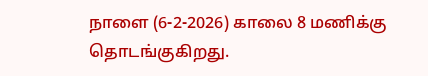நாளை (6-2-2026) காலை 8 மணிக்கு தொடங்குகிறது.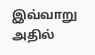இவ்வாறு அதில்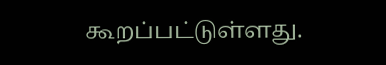கூறப்பட்டுள்ளது.